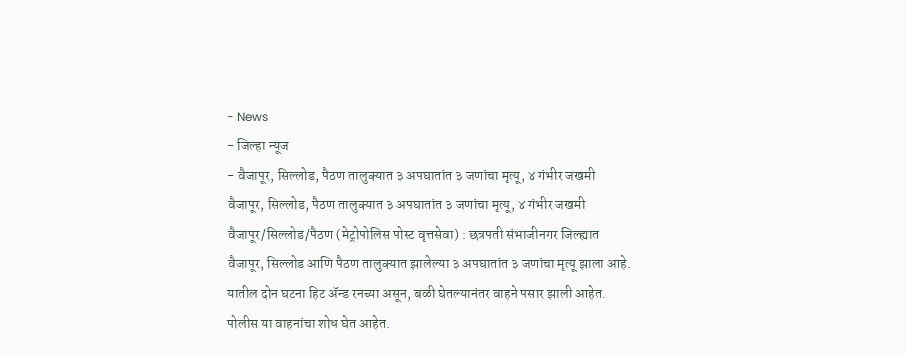- News
- जिल्हा न्यूज
- वैजापूर, सिल्लोड, पैठण तालुक्यात ३ अपघातांत ३ जणांचा मृत्यू, ४ गंभीर जखमी
वैजापूर, सिल्लोड, पैठण तालुक्यात ३ अपघातांत ३ जणांचा मृत्यू, ४ गंभीर जखमी
वैजापूर/सिल्लोड/पैठण (मेट्रोपोलिस पोस्ट वृत्तसेवा) : छत्रपती संभाजीनगर जिल्ह्यात वैजापूर, सिल्लोड आणि पैठण तालुक्यात झालेल्या ३ अपघातांत ३ जणांचा मृत्यू झाला आहे. यातील दोन घटना हिट ॲन्ड रनच्या असून, बळी घेतल्यानंतर वाहने पसार झाली आहेत. पोलीस या वाहनांचा शोध घेत आहेत.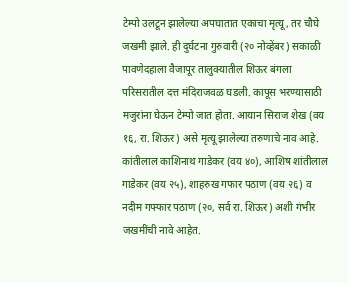टेम्पो उलटून झालेल्या अपघातात एकाचा मृत्यू, तर चौघे जखमी झाले. ही दुर्घटना गुरुवारी (२० नोव्हेंबर) सकाळी पावणेदहाला वैजापूर तालुक्यातील शिऊर बंगला परिसरातील दत्त मंदिराजवळ घडली. कापूस भरण्यासाठी मजुरांना घेऊन टेम्पो जात होता. आयान सिराज शेख (वय १६, रा. शिऊर) असे मृत्यू झालेल्या तरुणाचे नाव आहे. कांतीलाल काशिनाथ गाडेकर (वय ४०), आशिष शांतीलाल गाडेकर (वय २५), शाहरुख गफार पठाण (वय २६) व नदीम गफ्फार पठाण (२०, सर्व रा. शिऊर) अशी गंभीर जखमींची नावे आहेत.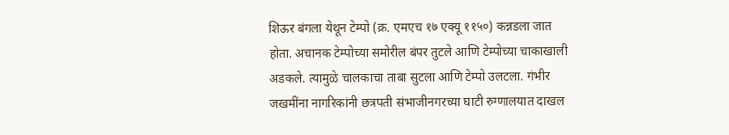शिऊर बंगला येथून टेम्पो (क्र. एमएच १७ एक्यू ११५०) कन्नडला जात होता. अचानक टेम्पोच्या समोरील बंपर तुटले आणि टेम्पोच्या चाकाखाली अडकले. त्यामुळे चालकाचा ताबा सुटला आणि टेम्पो उलटला. गंभीर जखमींना नागरिकांनी छत्रपती संभाजीनगरच्या घाटी रुग्णालयात दाखल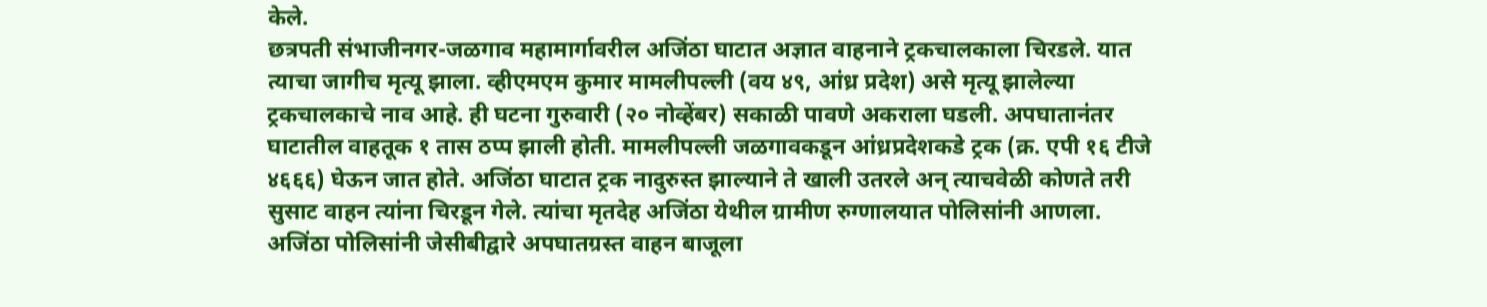केले.
छत्रपती संभाजीनगर-जळगाव महामार्गावरील अजिंठा घाटात अज्ञात वाहनाने ट्रकचालकाला चिरडले. यात त्याचा जागीच मृत्यू झाला. व्हीएमएम कुमार मामलीपल्ली (वय ४९, आंध्र प्रदेश) असे मृत्यू झालेल्या ट्रकचालकाचे नाव आहे. ही घटना गुरुवारी (२० नोव्हेंबर) सकाळी पावणे अकराला घडली. अपघातानंतर घाटातील वाहतूक १ तास ठप्प झाली होती. मामलीपल्ली जळगावकडून आंध्रप्रदेशकडे ट्रक (क्र. एपी १६ टीजे ४६६६) घेऊन जात होते. अजिंठा घाटात ट्रक नादुरुस्त झाल्याने ते खाली उतरले अन् त्याचवेळी कोणते तरी सुसाट वाहन त्यांना चिरडून गेले. त्यांचा मृतदेह अजिंठा येथील ग्रामीण रुग्णालयात पोलिसांनी आणला. अजिंठा पोलिसांनी जेसीबीद्वारे अपघातग्रस्त वाहन बाजूला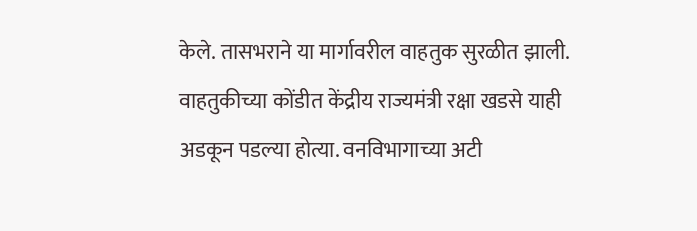केले. तासभराने या मार्गावरील वाहतुक सुरळीत झाली. वाहतुकीच्या कोंडीत केंद्रीय राज्यमंत्री रक्षा खडसे याही अडकून पडल्या होत्या. वनविभागाच्या अटी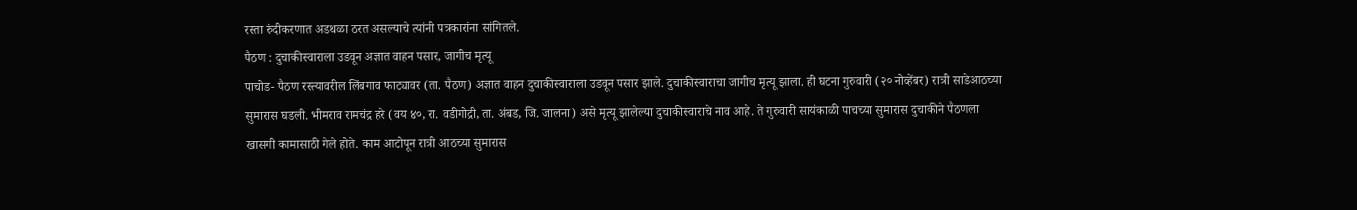रस्ता रुंदीकरणात अडथळा ठरत असल्याचे त्यांनी पत्रकारांना सांगितले.
पैठण : दुचाकीस्वाराला उडवून अज्ञात वाहन पसार, जागीच मृत्यू
पाचोड- पैठण रस्त्यावरील लिंबगाव फाट्यावर (ता. पैठण) अज्ञात वाहन दुचाकीस्वाराला उडवून पसार झाले. दुचाकीस्वाराचा जागीच मृत्यू झाला. ही घटना गुरुवारी (२० नोव्हेंबर) रात्री साडेआठच्या सुमारास घडली. भीमराव रामचंद्र हरे (वय ४०, रा. वडीगोद्री, ता. अंबड, जि. जालना) असे मृत्यू झालेल्या दुचाकीस्वाराचे नाव आहे. ते गुरुवारी सायंकाळी पाचच्या सुमारास दुचाकीने पैठणला खासगी कामासाठी गेले होते. काम आटोपून रात्री आठच्या सुमारास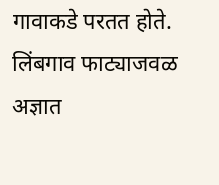गावाकडे परतत होते. लिंबगाव फाट्याजवळ अज्ञात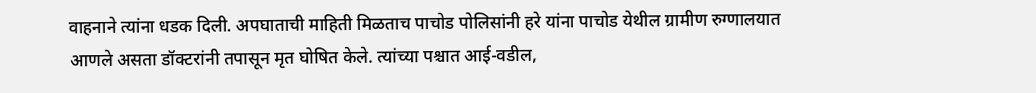वाहनाने त्यांना धडक दिली. अपघाताची माहिती मिळताच पाचोड पोलिसांनी हरे यांना पाचोड येथील ग्रामीण रुग्णालयात आणले असता डॉक्टरांनी तपासून मृत घोषित केले. त्यांच्या पश्चात आई-वडील,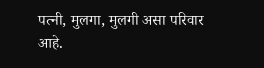पत्नी, मुलगा, मुलगी असा परिवार आहे.